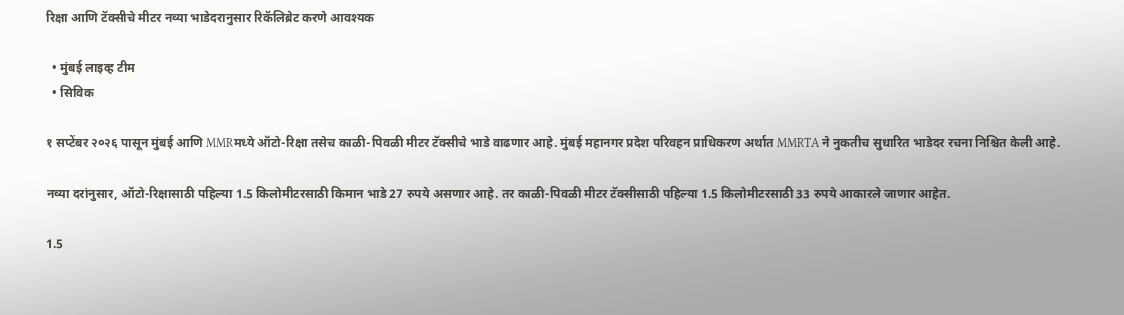रिक्षा आणि टॅक्सीचे मीटर नव्या भाडेदरानुसार रिकॅलिब्रेट करणे आवश्यक

  • मुंबई लाइव्ह टीम
  • सिविक

१ सप्टेंबर २०२६ पासून मुंबई आणि MMRमध्ये ऑटो-रिक्षा तसेच काळी-पिवळी मीटर टॅक्सीचे भाडे वाढणार आहे. मुंबई महानगर प्रदेश परिवहन प्राधिकरण अर्थात MMRTA ने नुकतीच सुधारित भाडेदर रचना निश्चित केली आहे.

नव्या दरांनुसार, ऑटो-रिक्षासाठी पहिल्या 1.5 किलोमीटरसाठी किमान भाडे 27 रुपये असणार आहे. तर काळी-पिवळी मीटर टॅक्सीसाठी पहिल्या 1.5 किलोमीटरसाठी 33 रुपये आकारले जाणार आहेत.

1.5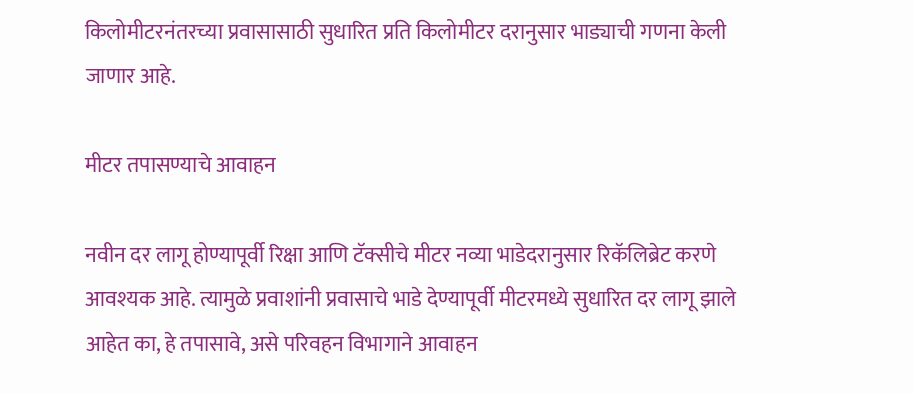किलोमीटरनंतरच्या प्रवासासाठी सुधारित प्रति किलोमीटर दरानुसार भाड्याची गणना केली जाणार आहे.

मीटर तपासण्याचे आवाहन

नवीन दर लागू होण्यापूर्वी रिक्षा आणि टॅक्सीचे मीटर नव्या भाडेदरानुसार रिकॅलिब्रेट करणे आवश्यक आहे. त्यामुळे प्रवाशांनी प्रवासाचे भाडे देण्यापूर्वी मीटरमध्ये सुधारित दर लागू झाले आहेत का, हे तपासावे, असे परिवहन विभागाने आवाहन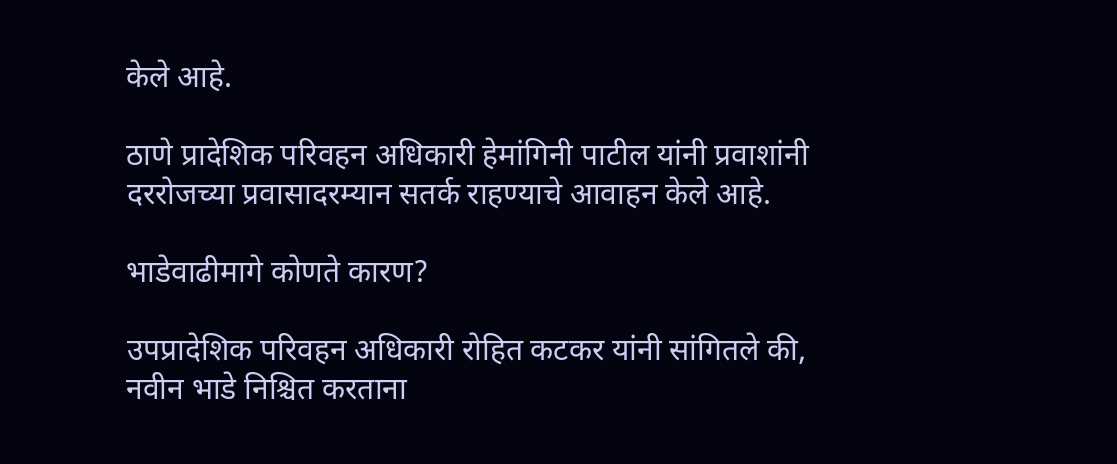केले आहे.

ठाणे प्रादेशिक परिवहन अधिकारी हेमांगिनी पाटील यांनी प्रवाशांनी दररोजच्या प्रवासादरम्यान सतर्क राहण्याचे आवाहन केले आहे.

भाडेवाढीमागे कोणते कारण?

उपप्रादेशिक परिवहन अधिकारी रोहित कटकर यांनी सांगितले की, नवीन भाडे निश्चित करताना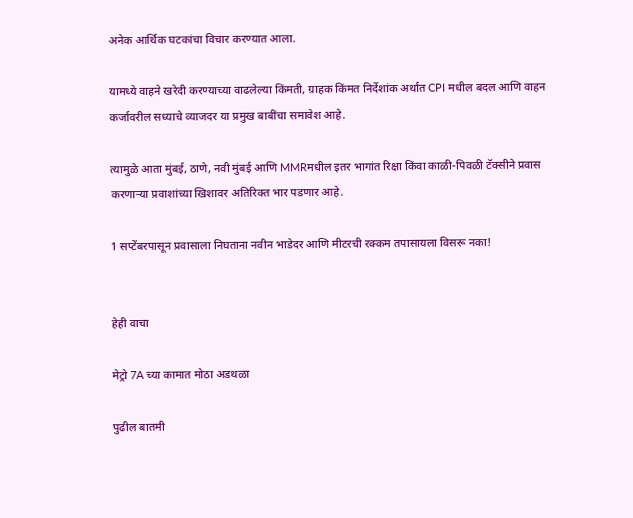अनेक आर्थिक घटकांचा विचार करण्यात आला.

यामध्ये वाहने खरेदी करण्याच्या वाढलेल्या किंमती, ग्राहक किंमत निर्देशांक अर्थात CPI मधील बदल आणि वाहन कर्जावरील सध्याचे व्याजदर या प्रमुख बाबींचा समावेश आहे.

त्यामुळे आता मुंबई, ठाणे, नवी मुंबई आणि MMRमधील इतर भागांत रिक्षा किंवा काळी-पिवळी टॅक्सीने प्रवास करणाऱ्या प्रवाशांच्या खिशावर अतिरिक्त भार पडणार आहे.

1 सप्टेंबरपासून प्रवासाला निघताना नवीन भाडेदर आणि मीटरची रक्कम तपासायला विसरू नका!


हेही वाचा

मेट्रो 7A च्या कामात मोठा अडथळा

पुढील बातमी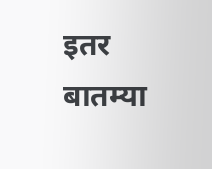इतर बातम्या